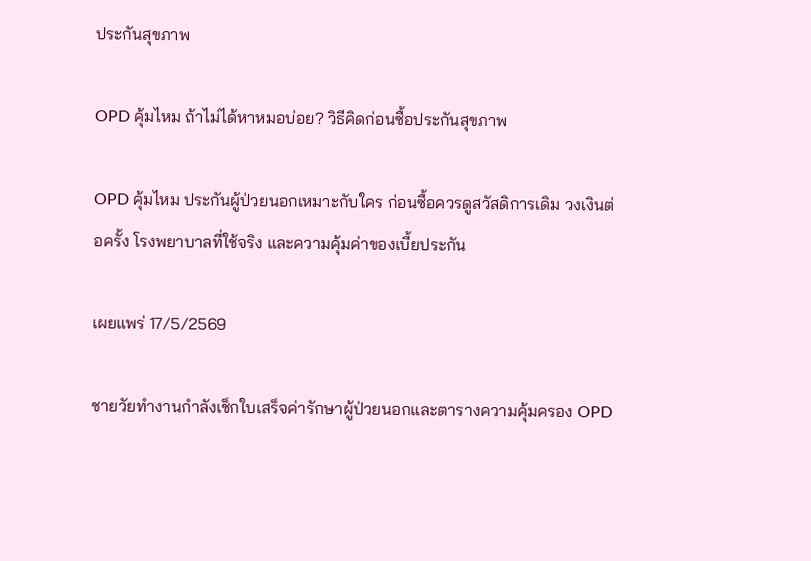ประกันสุขภาพ

OPD คุ้มไหม ถ้าไม่ได้หาหมอบ่อย? วิธีคิดก่อนซื้อประกันสุขภาพ

OPD คุ้มไหม ประกันผู้ป่วยนอกเหมาะกับใคร ก่อนซื้อควรดูสวัสดิการเดิม วงเงินต่อครั้ง โรงพยาบาลที่ใช้จริง และความคุ้มค่าของเบี้ยประกัน

เผยแพร่ 17/5/2569

ชายวัยทำงานกำลังเช็กใบเสร็จค่ารักษาผู้ป่วยนอกและตารางความคุ้มครอง OPD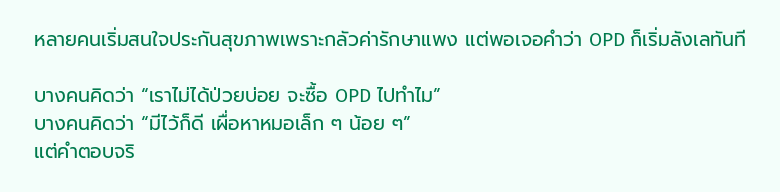หลายคนเริ่มสนใจประกันสุขภาพเพราะกลัวค่ารักษาแพง แต่พอเจอคำว่า OPD ก็เริ่มลังเลทันที

บางคนคิดว่า “เราไม่ได้ป่วยบ่อย จะซื้อ OPD ไปทำไม”
บางคนคิดว่า “มีไว้ก็ดี เผื่อหาหมอเล็ก ๆ น้อย ๆ”
แต่คำตอบจริ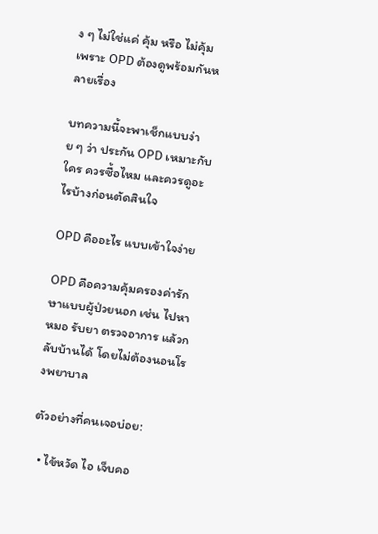ง ๆ ไม่ใช่แค่ คุ้ม หรือ ไม่คุ้ม เพราะ OPD ต้องดูพร้อมกันหลายเรื่อง

บทความนี้จะพาเช็กแบบง่าย ๆ ว่า ประกัน OPD เหมาะกับใคร ควรซื้อไหม และควรดูอะไรบ้างก่อนตัดสินใจ

OPD คืออะไร แบบเข้าใจง่าย

OPD คือความคุ้มครองค่ารักษาแบบผู้ป่วยนอก เช่น ไปหาหมอ รับยา ตรวจอาการ แล้วกลับบ้านได้ โดยไม่ต้องนอนโรงพยาบาล

ตัวอย่างที่คนเจอบ่อย:

  • ไข้หวัด ไอ เจ็บคอ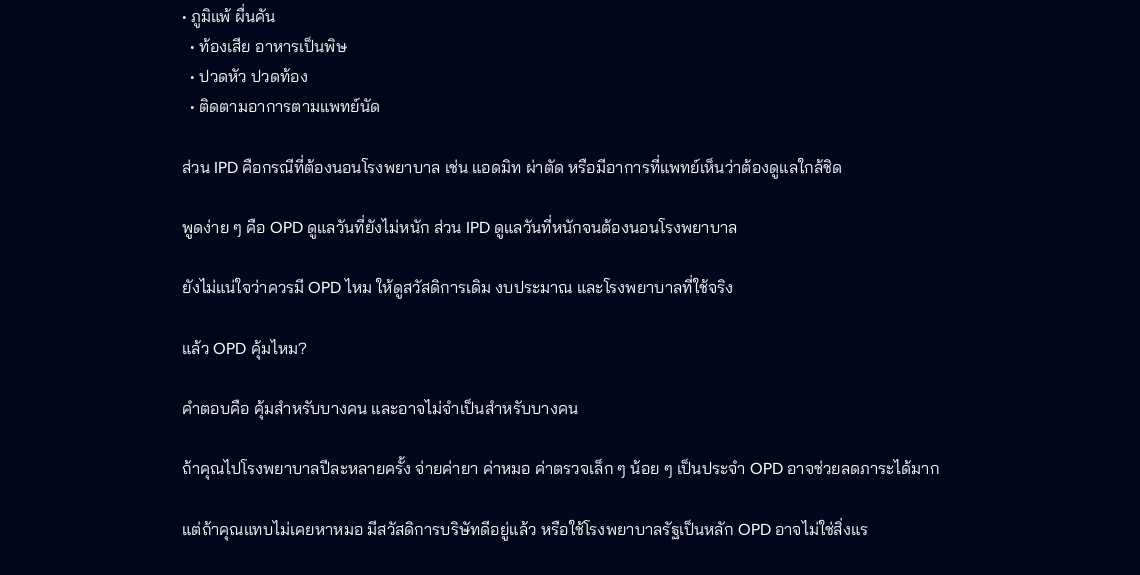• ภูมิแพ้ ผื่นคัน
  • ท้องเสีย อาหารเป็นพิษ
  • ปวดหัว ปวดท้อง
  • ติดตามอาการตามแพทย์นัด

ส่วน IPD คือกรณีที่ต้องนอนโรงพยาบาล เช่น แอดมิท ผ่าตัด หรือมีอาการที่แพทย์เห็นว่าต้องดูแลใกล้ชิด

พูดง่าย ๆ คือ OPD ดูแลวันที่ยังไม่หนัก ส่วน IPD ดูแลวันที่หนักจนต้องนอนโรงพยาบาล

ยังไม่แน่ใจว่าควรมี OPD ไหม ให้ดูสวัสดิการเดิม งบประมาณ และโรงพยาบาลที่ใช้จริง

แล้ว OPD คุ้มไหม?

คำตอบคือ คุ้มสำหรับบางคน และอาจไม่จำเป็นสำหรับบางคน

ถ้าคุณไปโรงพยาบาลปีละหลายครั้ง จ่ายค่ายา ค่าหมอ ค่าตรวจเล็ก ๆ น้อย ๆ เป็นประจำ OPD อาจช่วยลดภาระได้มาก

แต่ถ้าคุณแทบไม่เคยหาหมอ มีสวัสดิการบริษัทดีอยู่แล้ว หรือใช้โรงพยาบาลรัฐเป็นหลัก OPD อาจไม่ใช่สิ่งแร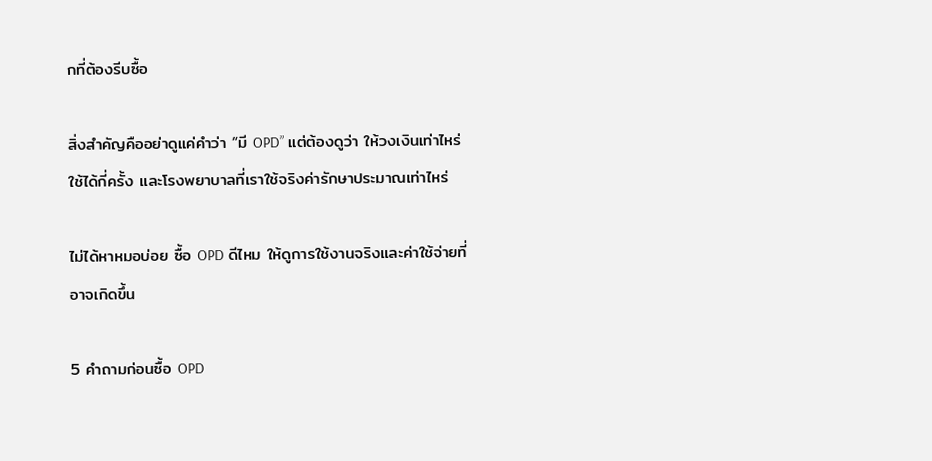กที่ต้องรีบซื้อ

สิ่งสำคัญคืออย่าดูแค่คำว่า “มี OPD” แต่ต้องดูว่า ให้วงเงินเท่าไหร่ ใช้ได้กี่ครั้ง และโรงพยาบาลที่เราใช้จริงค่ารักษาประมาณเท่าไหร่

ไม่ได้หาหมอบ่อย ซื้อ OPD ดีไหม ให้ดูการใช้งานจริงและค่าใช้จ่ายที่อาจเกิดขึ้น

5 คำถามก่อนซื้อ OPD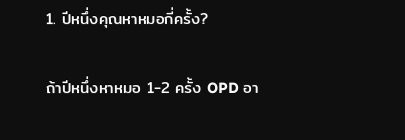1. ปีหนึ่งคุณหาหมอกี่ครั้ง?

ถ้าปีหนึ่งหาหมอ 1-2 ครั้ง OPD อา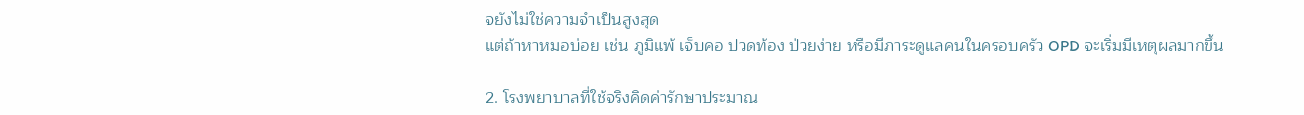จยังไม่ใช่ความจำเป็นสูงสุด
แต่ถ้าหาหมอบ่อย เช่น ภูมิแพ้ เจ็บคอ ปวดท้อง ป่วยง่าย หรือมีภาระดูแลคนในครอบครัว OPD จะเริ่มมีเหตุผลมากขึ้น

2. โรงพยาบาลที่ใช้จริงคิดค่ารักษาประมาณ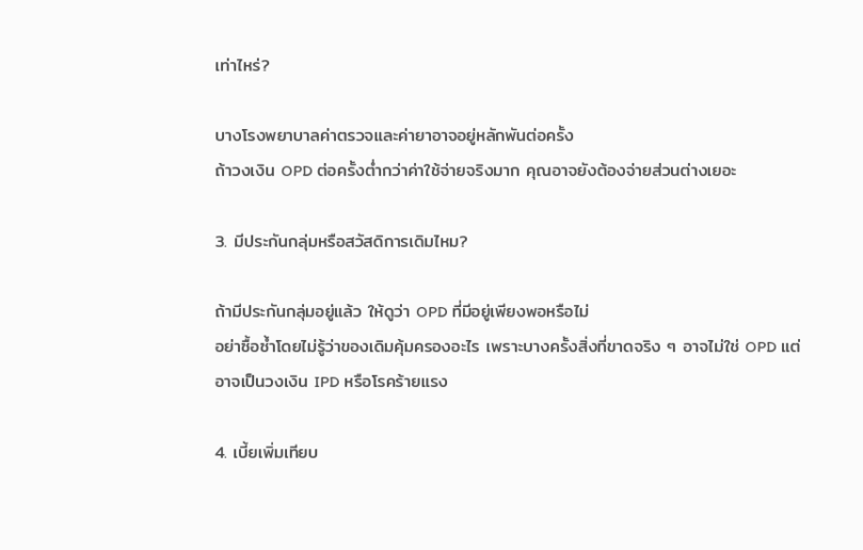เท่าไหร่?

บางโรงพยาบาลค่าตรวจและค่ายาอาจอยู่หลักพันต่อครั้ง
ถ้าวงเงิน OPD ต่อครั้งต่ำกว่าค่าใช้จ่ายจริงมาก คุณอาจยังต้องจ่ายส่วนต่างเยอะ

3. มีประกันกลุ่มหรือสวัสดิการเดิมไหม?

ถ้ามีประกันกลุ่มอยู่แล้ว ให้ดูว่า OPD ที่มีอยู่เพียงพอหรือไม่
อย่าซื้อซ้ำโดยไม่รู้ว่าของเดิมคุ้มครองอะไร เพราะบางครั้งสิ่งที่ขาดจริง ๆ อาจไม่ใช่ OPD แต่อาจเป็นวงเงิน IPD หรือโรคร้ายแรง

4. เบี้ยเพิ่มเทียบ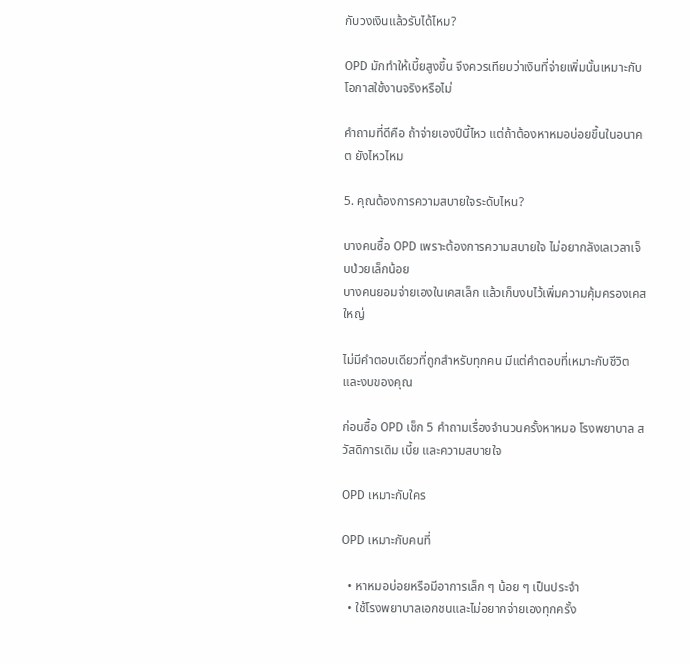กับวงเงินแล้วรับได้ไหม?

OPD มักทำให้เบี้ยสูงขึ้น จึงควรเทียบว่าเงินที่จ่ายเพิ่มนั้นเหมาะกับโอกาสใช้งานจริงหรือไม่

คำถามที่ดีคือ ถ้าจ่ายเองปีนี้ไหว แต่ถ้าต้องหาหมอบ่อยขึ้นในอนาคต ยังไหวไหม

5. คุณต้องการความสบายใจระดับไหน?

บางคนซื้อ OPD เพราะต้องการความสบายใจ ไม่อยากลังเลเวลาเจ็บป่วยเล็กน้อย
บางคนยอมจ่ายเองในเคสเล็ก แล้วเก็บงบไว้เพิ่มความคุ้มครองเคสใหญ่

ไม่มีคำตอบเดียวที่ถูกสำหรับทุกคน มีแต่คำตอบที่เหมาะกับชีวิตและงบของคุณ

ก่อนซื้อ OPD เช็ก 5 คำถามเรื่องจำนวนครั้งหาหมอ โรงพยาบาล สวัสดิการเดิม เบี้ย และความสบายใจ

OPD เหมาะกับใคร

OPD เหมาะกับคนที่

  • หาหมอบ่อยหรือมีอาการเล็ก ๆ น้อย ๆ เป็นประจำ
  • ใช้โรงพยาบาลเอกชนและไม่อยากจ่ายเองทุกครั้ง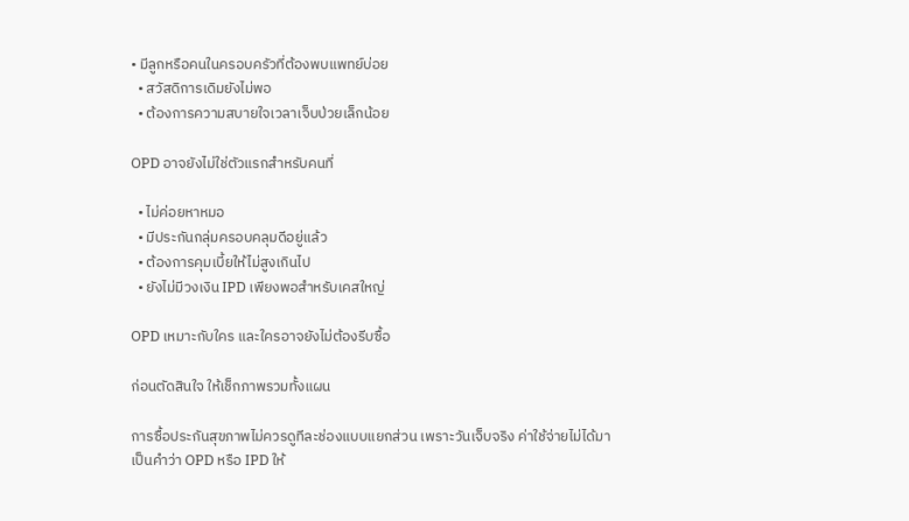• มีลูกหรือคนในครอบครัวที่ต้องพบแพทย์บ่อย
  • สวัสดิการเดิมยังไม่พอ
  • ต้องการความสบายใจเวลาเจ็บป่วยเล็กน้อย

OPD อาจยังไม่ใช่ตัวแรกสำหรับคนที่

  • ไม่ค่อยหาหมอ
  • มีประกันกลุ่มครอบคลุมดีอยู่แล้ว
  • ต้องการคุมเบี้ยให้ไม่สูงเกินไป
  • ยังไม่มีวงเงิน IPD เพียงพอสำหรับเคสใหญ่

OPD เหมาะกับใคร และใครอาจยังไม่ต้องรีบซื้อ

ก่อนตัดสินใจ ให้เช็กภาพรวมทั้งแผน

การซื้อประกันสุขภาพไม่ควรดูทีละช่องแบบแยกส่วน เพราะวันเจ็บจริง ค่าใช้จ่ายไม่ได้มาเป็นคำว่า OPD หรือ IPD ให้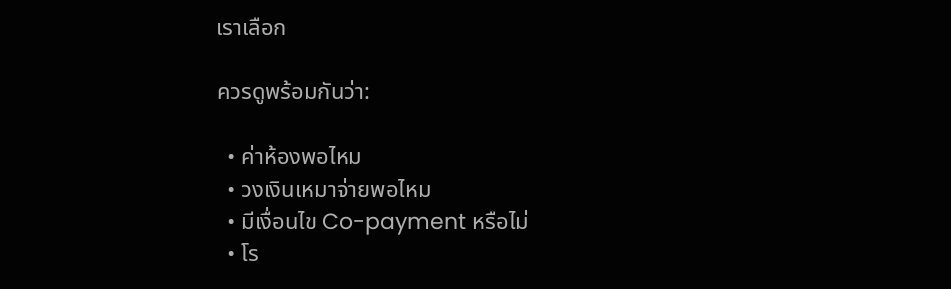เราเลือก

ควรดูพร้อมกันว่า:

  • ค่าห้องพอไหม
  • วงเงินเหมาจ่ายพอไหม
  • มีเงื่อนไข Co-payment หรือไม่
  • โร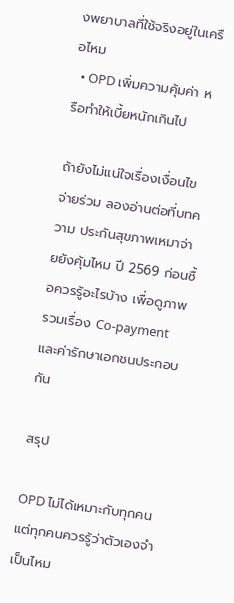งพยาบาลที่ใช้จริงอยู่ในเครือไหม
  • OPD เพิ่มความคุ้มค่า หรือทำให้เบี้ยหนักเกินไป

ถ้ายังไม่แน่ใจเรื่องเงื่อนไขจ่ายร่วม ลองอ่านต่อที่บทความ ประกันสุขภาพเหมาจ่ายยังคุ้มไหม ปี 2569 ก่อนซื้อควรรู้อะไรบ้าง เพื่อดูภาพรวมเรื่อง Co-payment และค่ารักษาเอกชนประกอบกัน

สรุป

OPD ไม่ได้เหมาะกับทุกคน แต่ทุกคนควรรู้ว่าตัวเองจำเป็นไหม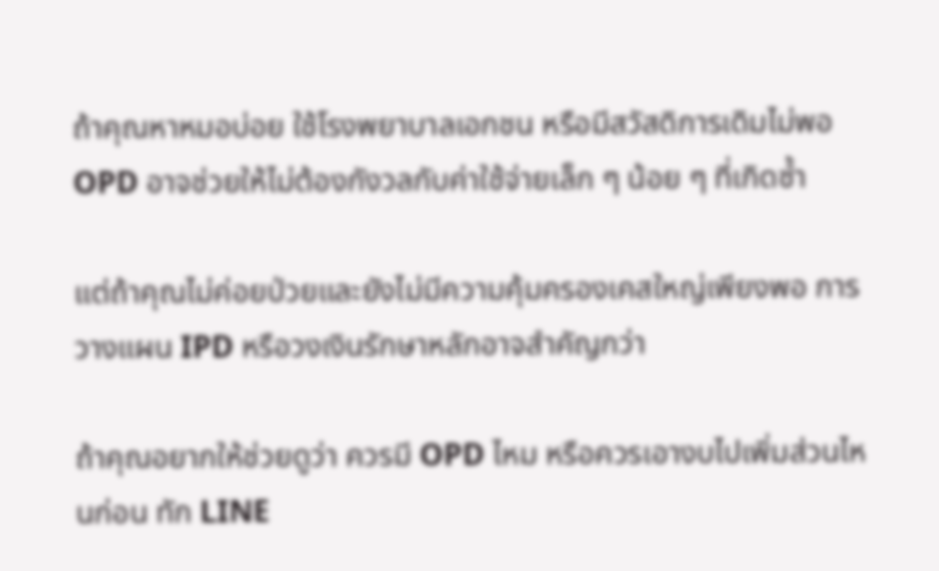ถ้าคุณหาหมอบ่อย ใช้โรงพยาบาลเอกชน หรือมีสวัสดิการเดิมไม่พอ OPD อาจช่วยให้ไม่ต้องกังวลกับค่าใช้จ่ายเล็ก ๆ น้อย ๆ ที่เกิดซ้ำ

แต่ถ้าคุณไม่ค่อยป่วยและยังไม่มีความคุ้มครองเคสใหญ่เพียงพอ การวางแผน IPD หรือวงเงินรักษาหลักอาจสำคัญกว่า

ถ้าคุณอยากให้ช่วยดูว่า ควรมี OPD ไหม หรือควรเอางบไปเพิ่มส่วนไหนก่อน ทัก LINE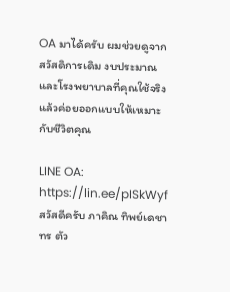OA มาได้ครับ ผมช่วยดูจากสวัสดิการเดิม งบประมาณ และโรงพยาบาลที่คุณใช้จริง แล้วค่อยออกแบบให้เหมาะกับชีวิตคุณ

LINE OA: https://lin.ee/pISkWyf
สวัสดีครับ ภาคิณ ทิพย์เดชาทร ตัว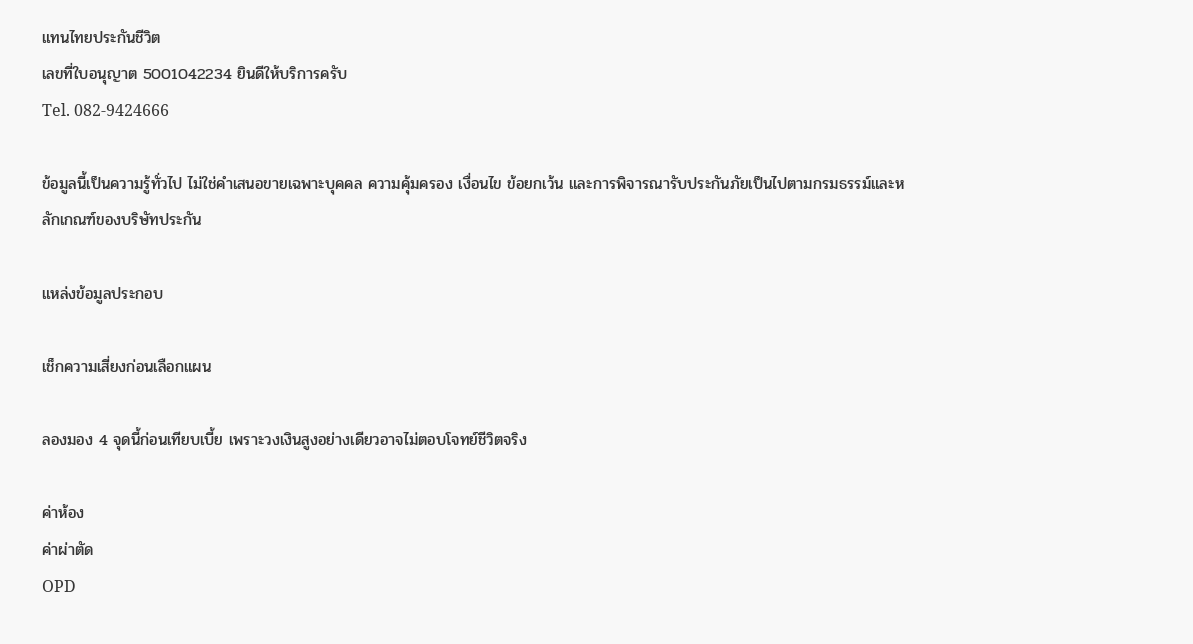แทนไทยประกันชีวิต
เลขที่ใบอนุญาต 5001042234 ยินดีให้บริการครับ
Tel. 082-9424666

ข้อมูลนี้เป็นความรู้ทั่วไป ไม่ใช่คำเสนอขายเฉพาะบุคคล ความคุ้มครอง เงื่อนไข ข้อยกเว้น และการพิจารณารับประกันภัยเป็นไปตามกรมธรรม์และหลักเกณฑ์ของบริษัทประกัน

แหล่งข้อมูลประกอบ

เช็กความเสี่ยงก่อนเลือกแผน

ลองมอง 4 จุดนี้ก่อนเทียบเบี้ย เพราะวงเงินสูงอย่างเดียวอาจไม่ตอบโจทย์ชีวิตจริง

ค่าห้อง
ค่าผ่าตัด
OPD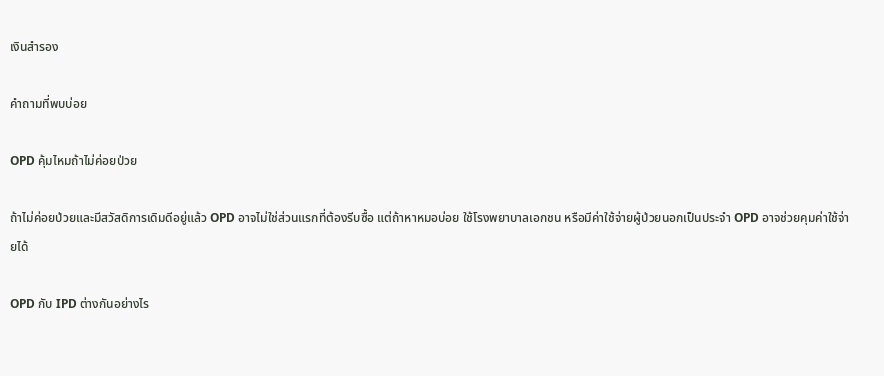เงินสำรอง

คำถามที่พบบ่อย

OPD คุ้มไหมถ้าไม่ค่อยป่วย

ถ้าไม่ค่อยป่วยและมีสวัสดิการเดิมดีอยู่แล้ว OPD อาจไม่ใช่ส่วนแรกที่ต้องรีบซื้อ แต่ถ้าหาหมอบ่อย ใช้โรงพยาบาลเอกชน หรือมีค่าใช้จ่ายผู้ป่วยนอกเป็นประจำ OPD อาจช่วยคุมค่าใช้จ่ายได้

OPD กับ IPD ต่างกันอย่างไร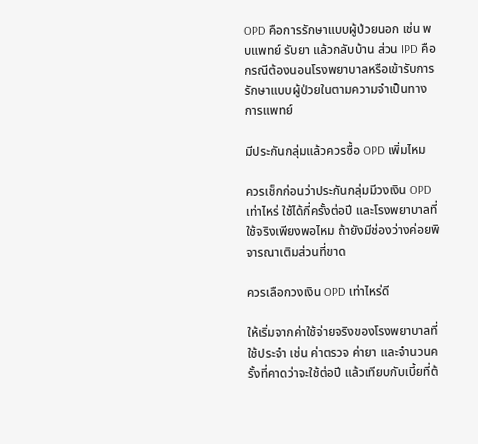OPD คือการรักษาแบบผู้ป่วยนอก เช่น พบแพทย์ รับยา แล้วกลับบ้าน ส่วน IPD คือกรณีต้องนอนโรงพยาบาลหรือเข้ารับการรักษาแบบผู้ป่วยในตามความจำเป็นทางการแพทย์

มีประกันกลุ่มแล้วควรซื้อ OPD เพิ่มไหม

ควรเช็กก่อนว่าประกันกลุ่มมีวงเงิน OPD เท่าไหร่ ใช้ได้กี่ครั้งต่อปี และโรงพยาบาลที่ใช้จริงเพียงพอไหม ถ้ายังมีช่องว่างค่อยพิจารณาเติมส่วนที่ขาด

ควรเลือกวงเงิน OPD เท่าไหร่ดี

ให้เริ่มจากค่าใช้จ่ายจริงของโรงพยาบาลที่ใช้ประจำ เช่น ค่าตรวจ ค่ายา และจำนวนครั้งที่คาดว่าจะใช้ต่อปี แล้วเทียบกับเบี้ยที่ต้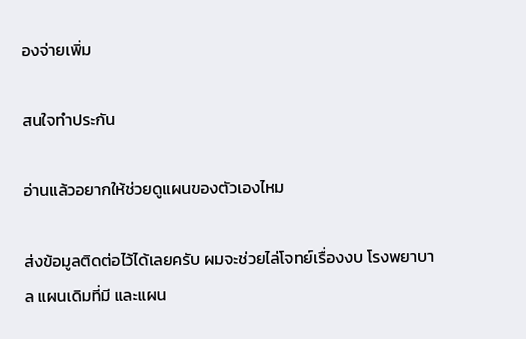องจ่ายเพิ่ม

สนใจทำประกัน

อ่านแล้วอยากให้ช่วยดูแผนของตัวเองไหม

ส่งข้อมูลติดต่อไว้ได้เลยครับ ผมจะช่วยไล่โจทย์เรื่องงบ โรงพยาบาล แผนเดิมที่มี และแผน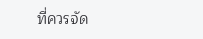ที่ควรจัด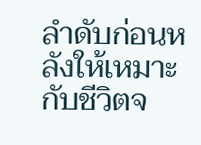ลำดับก่อนหลังให้เหมาะกับชีวิตจ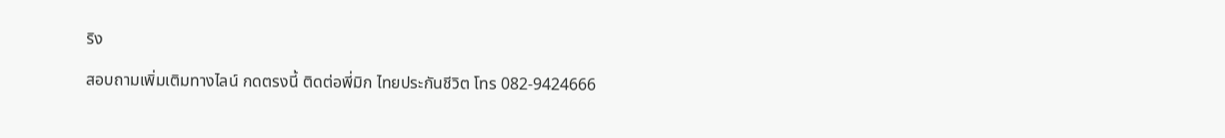ริง

สอบถามเพิ่มเติมทางไลน์ กดตรงนี้ ติดต่อพี่มิก ไทยประกันชีวิต โทร 082-9424666